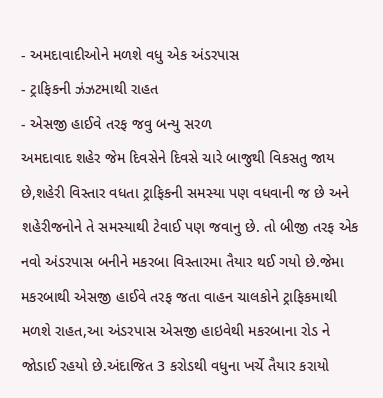- અમદાવાદીઓને મળશે વધુ એક અંડરપાસ
- ટ્રાફિકની ઝંઝટમાથી રાહત
- એસજી હાઈવે તરફ જવુ બન્યુ સરળ
અમદાવાદ શહેર જેમ દિવસેને દિવસે ચારે બાજુથી વિકસતુ જાય છે,શહેરી વિસ્તાર વધતા ટ્રાફિકની સમસ્યા પણ વધવાની જ છે અને શહેરીજનોને તે સમસ્યાથી ટેવાઈ પણ જવાનુ છે. તો બીજી તરફ એક નવો અંડરપાસ બનીને મકરબા વિસ્તારમા તૈયાર થઈ ગયો છે.જેમા મકરબાથી એસજી હાઈવે તરફ જતા વાહન ચાલકોને ટ્રાફિકમાથી મળશે રાહત,આ અંડરપાસ એસજી હાઇવેથી મકરબાના રોડ ને જોડાઈ રહયો છે.અંદાજિત 3 કરોડથી વધુના ખર્ચે તૈયાર કરાયો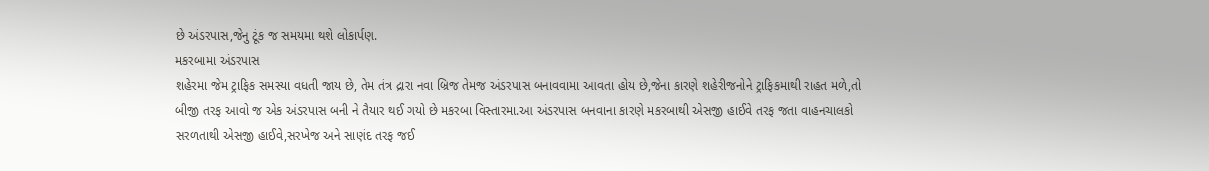છે અંડરપાસ,જેનુ ટૂંક જ સમયમા થશે લોકાર્પણ.
મકરબામા અંડરપાસ
શહેરમા જેમ ટ્રાફિક સમસ્યા વધતી જાય છે, તેમ તંત્ર દ્રારા નવા બ્રિજ તેમજ અંડરપાસ બનાવવામા આવતા હોય છે,જેના કારણે શહેરીજનોને ટ્રાફિકમાથી રાહત મળે,તો બીજી તરફ આવો જ એક અંડરપાસ બની ને તૈયાર થઈ ગયો છે મકરબા વિસ્તારમા.આ અંડરપાસ બનવાના કારણે મકરબાથી એસજી હાઈવે તરફ જતા વાહનચાલકો સરળતાથી એસજી હાઈવે,સરખેજ અને સાણંદ તરફ જઈ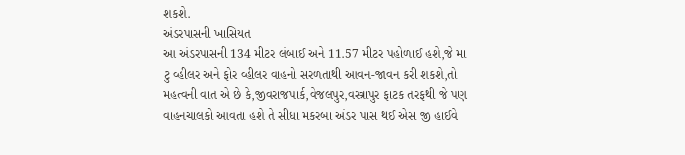શકશે.
અંડરપાસની ખાસિયત
આ અંડરપાસની 134 મીટર લંબાઈ અને 11.57 મીટર પહોળાઈ હશે,જે મા ટુ વ્હીલર અને ફોર વ્હીલર વાહનો સરળતાથી આવન-જાવન કરી શકશે,તો મહત્વની વાત એ છે કે,જીવરાજપાર્ક,વેજલપુર,વસ્ત્રાપુર ફાટક તરફથી જે પણ વાહનચાલકો આવતા હશે તે સીધા મકરબા અંડર પાસ થઈ એસ જી હાઈવે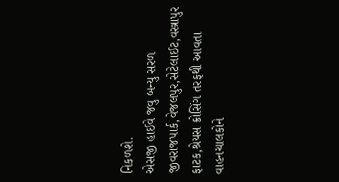નિકળશે.
એસજી હાઈવે જવુ બન્યુ સરળ
જીવરાજપાર્ક,વેજલપુર,સેટેલાઈટ,વસ્ત્રાપુર ફાટક,શ્રેયસ ક્રોસિંગ તરફથી આવતા વાહનચાલકોને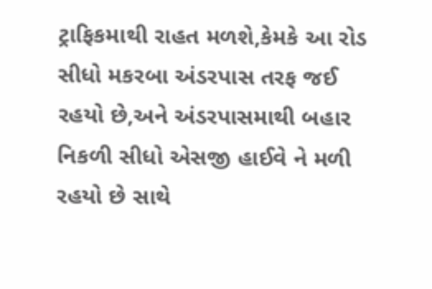ટ્રાફિકમાથી રાહત મળશે,કેમકે આ રોડ સીધો મકરબા અંડરપાસ તરફ જઈ રહયો છે,અને અંડરપાસમાથી બહાર નિકળી સીધો એસજી હાઈવે ને મળી રહયો છે સાથે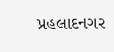પ્રહલાદનગર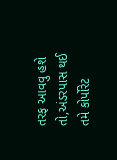તરફ આવવુ હશે તો,અંડરપાસ થઈ તમે કોર્પોરેટ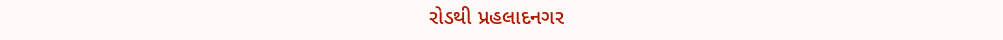રોડથી પ્રહલાદનગર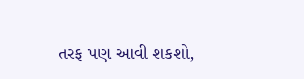તરફ પણ આવી શકશો,